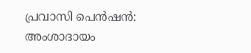പ്രവാസി പെന്‍ഷന്‍: അംശാദായം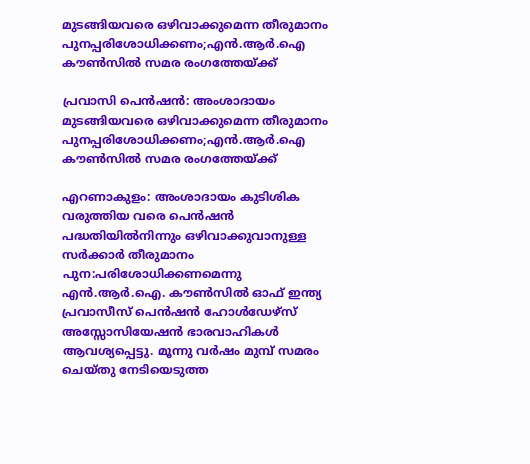മുടങ്ങിയവരെ ഒഴിവാക്കുമെന്ന തീരുമാനം പുനപ്പരിശോധിക്കണം;എന്‍.ആര്‍.ഐ കൗണ്‍സില്‍ സമര രംഗത്തേയ്ക്ക്

പ്രവാസി പെന്‍ഷന്‍: അംശാദായം മുടങ്ങിയവരെ ഒഴിവാക്കുമെന്ന തീരുമാനം പുനപ്പരിശോധിക്കണം;എന്‍.ആര്‍.ഐ കൗണ്‍സില്‍ സമര രംഗത്തേയ്ക്ക്

എറണാകുളം: അംശാദായം കുടിശിക വരുത്തിയ വരെ പെന്‍ഷന്‍ പദ്ധതിയില്‍നിന്നും ഒഴിവാക്കുവാനുള്ള സര്‍ക്കാര്‍ തീരുമാനം പുന:പരിശോധിക്കണമെന്നു എന്‍.ആര്‍.ഐ. കൗണ്‍സില്‍ ഓഫ് ഇന്ത്യ പ്രവാസീസ് പെന്‍ഷന്‍ ഹോള്‍ഡേഴ്‌സ് അസ്സോസിയേഷന്‍ ഭാരവാഹികള്‍ ആവശ്യപ്പെട്ടു. മൂന്നു വര്‍ഷം മുമ്പ് സമരം ചെയ്തു നേടിയെടുത്ത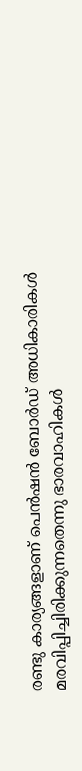രണ്ടു കാര്യങ്ങളാണ് പെന്‍ഷന്‍ ബോര്‍ഡ് അധികാരികള്‍ മരവിപ്പിച്ചിരിക്കുന്നതെന്നു ഭാരവാഹികള്‍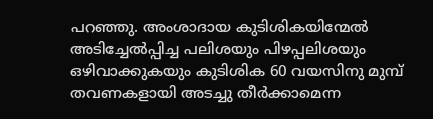പറഞ്ഞു. അംശാദായ കുടിശികയിന്മേല്‍ അടിച്ചേല്‍പ്പിച്ച പലിശയും പിഴപ്പലിശയും ഒഴിവാക്കുകയും കുടിശിക 60 വയസിനു മുമ്പ് തവണകളായി അടച്ചു തീര്‍ക്കാമെന്ന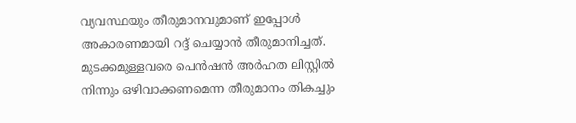വ്യവസ്ഥയും തീരുമാനവുമാണ് ഇപ്പോള്‍ അകാരണമായി റദ്ദ് ചെയ്യാന്‍ തീരുമാനിച്ചത്. മുടക്കമുള്ളവരെ പെന്‍ഷന്‍ അര്‍ഹത ലിസ്റ്റില്‍ നിന്നും ഒഴിവാക്കണമെന്ന തീരുമാനം തികച്ചും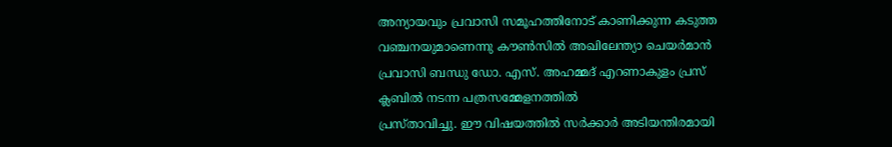അന്യായവും പ്രവാസി സമൂഹത്തിനോട് കാണിക്കുന്ന കടുത്ത വഞ്ചനയുമാണെന്നു കൗണ്‍സില്‍ അഖിലേന്ത്യാ ചെയര്‍മാന്‍ പ്രവാസി ബന്ധു ഡോ. എസ്. അഹമ്മദ് എറണാകുളം പ്രസ് ക്ലബില്‍ നടന്ന പത്രസമ്മേളനത്തില്‍
പ്രസ്താവിച്ചു. ഈ വിഷയത്തില്‍ സര്‍ക്കാര്‍ അടിയന്തിരമായി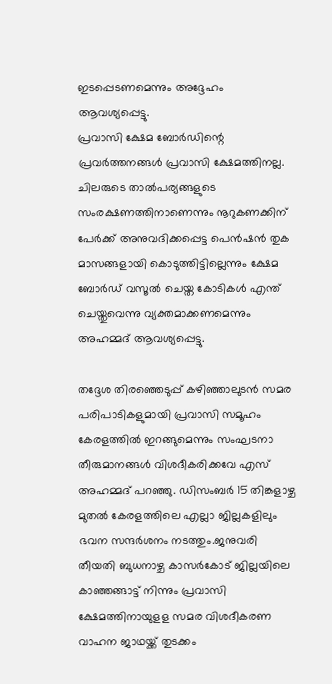ഇടപ്പെടണമെന്നും അദ്ദേഹം ആവശ്യപ്പെട്ടു.
പ്രവാസി ക്ഷേമ ബോര്‍ഡിന്റെ പ്രവര്‍ത്തനങ്ങള്‍ പ്രവാസി ക്ഷേമത്തിനല്ല. ചിലരുടെ താല്‍പര്യങ്ങളുടെ സംരക്ഷണത്തിനാണെന്നും നൂറുകണക്കിന് പേര്‍ക്ക് അനുവദിക്കപ്പെട്ട പെന്‍ഷന്‍ തുക മാസങ്ങളായി കൊടുത്തിട്ടില്ലെന്നും ക്ഷേമ ബോര്‍ഡ് വസൂല്‍ ചെയ്ത കോടികള്‍ എന്ത് ചെയ്തുവെന്നു വ്യക്തമാക്കണമെന്നും അഹമ്മദ് ആവശ്യപ്പെട്ടു.

തദ്ദേശ തിരഞ്ഞെടുപ്പ് കഴിഞ്ഞാലുടന്‍ സമര പരിപാടികളുമായി പ്രവാസി സമൂഹം കേരളത്തില്‍ ഇറങ്ങുമെന്നും സംഘടനാ തീരുമാനങ്ങള്‍ വിശദീകരിക്കവേ എസ് അഹമ്മദ് പറഞ്ഞു. ഡിസംബര്‍ 15 തിങ്കളാഴ്ച മുതല്‍ കേരളത്തിലെ എല്ലാ ജില്ലകളിലും ഭവന സന്ദര്‍ശനം നടത്തും.ജനുവരി തീയതി ബുധനാഴ്ച കാസര്‍കോട് ജില്ലയിലെ കാഞ്ഞങ്ങാട്ട് നിന്നും പ്രവാസി ക്ഷേമത്തിനായുളള സമര വിശദീകരണ വാഹന ജാഥയ്ക്ക് തുടക്കം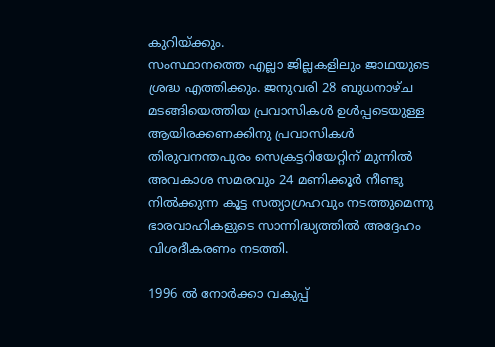കുറിയ്ക്കും.
സംസ്ഥാനത്തെ എല്ലാ ജില്ലകളിലും ജാഥയുടെ ശ്രദ്ധ എത്തിക്കും. ജനുവരി 28 ബുധനാഴ്ച മടങ്ങിയെത്തിയ പ്രവാസികള്‍ ഉള്‍പ്പടെയുള്ള ആയിരക്കണക്കിനു പ്രവാസികള്‍ തിരുവനന്തപുരം സെക്രട്ടറിയേറ്റിന് മുന്നില്‍ അവകാശ സമരവും 24 മണിക്കൂര്‍ നീണ്ടു നില്‍ക്കുന്ന കൂട്ട സത്യാഗ്രഹവും നടത്തുമെന്നു ഭാരവാഹികളുടെ സാന്നിദ്ധ്യത്തില്‍ അദ്ദേഹം വിശദീകരണം നടത്തി.

1996 ല്‍ നോര്‍ക്കാ വകുപ്പ്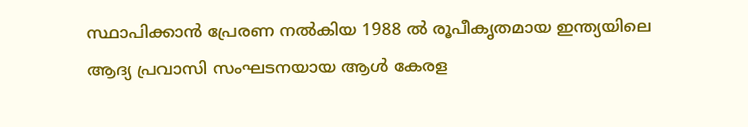സ്ഥാപിക്കാന്‍ പ്രേരണ നല്‍കിയ 1988 ല്‍ രൂപീകൃതമായ ഇന്ത്യയിലെ ആദ്യ പ്രവാസി സംഘടനയായ ആള്‍ കേരള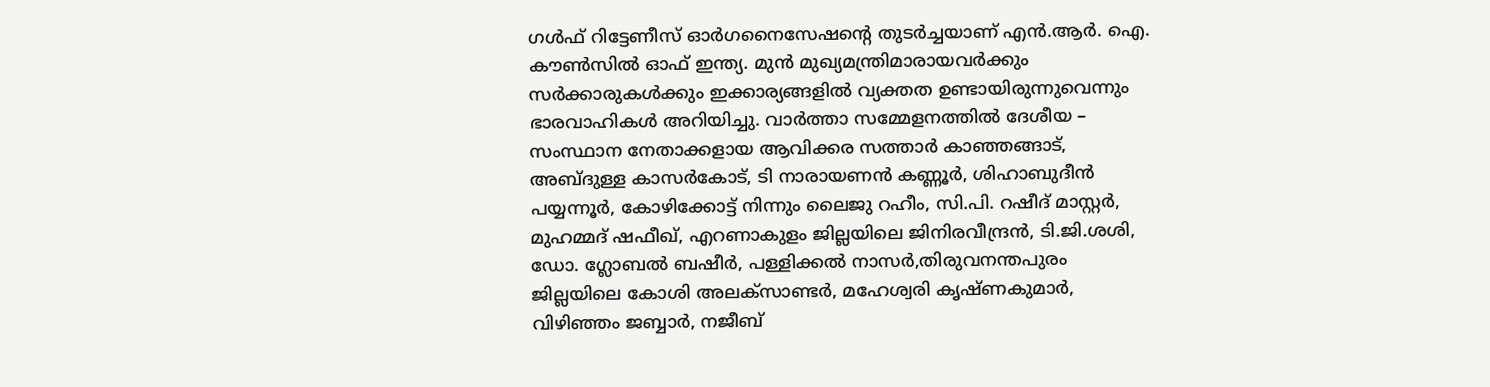ഗള്‍ഫ് റിട്ടേണീസ് ഓര്‍ഗനൈസേഷന്റെ തുടര്‍ച്ചയാണ് എന്‍.ആര്‍. ഐ. കൗണ്‍സില്‍ ഓഫ് ഇന്ത്യ. മുന്‍ മുഖ്യമന്ത്രിമാരായവര്‍ക്കും സര്‍ക്കാരുകള്‍ക്കും ഇക്കാര്യങ്ങളില്‍ വ്യക്തത ഉണ്ടായിരുന്നുവെന്നും ഭാരവാഹികള്‍ അറിയിച്ചു. വാര്‍ത്താ സമ്മേളനത്തില്‍ ദേശീയ – സംസ്ഥാന നേതാക്കളായ ആവിക്കര സത്താര്‍ കാഞ്ഞങ്ങാട്, അബ്ദുള്ള കാസര്‍കോട്, ടി നാരായണന്‍ കണ്ണൂര്‍, ശിഹാബുദീന്‍ പയ്യന്നൂര്‍, കോഴിക്കോട്ട് നിന്നും ലൈജു റഹീം, സി.പി. റഷീദ് മാസ്റ്റര്‍, മുഹമ്മദ് ഷഫീഖ്, എറണാകുളം ജില്ലയിലെ ജിനിരവീന്ദ്രന്‍, ടി.ജി.ശശി, ഡോ. ഗ്ലോബല്‍ ബഷീര്‍, പള്ളിക്കല്‍ നാസര്‍,തിരുവനന്തപുരം ജില്ലയിലെ കോശി അലക്‌സാണ്ടര്‍, മഹേശ്വരി കൃഷ്ണകുമാര്‍, വിഴിഞ്ഞം ജബ്ബാര്‍, നജീബ്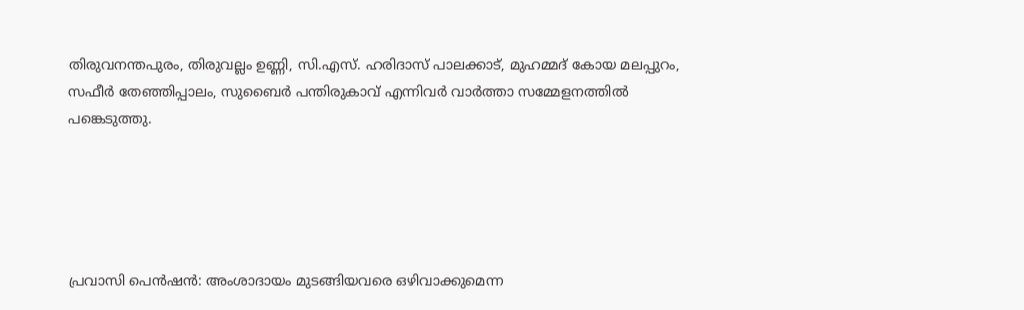തിരുവനന്തപുരം, തിരുവല്ലം ഉണ്ണി, സി.എസ്. ഹരിദാസ് പാലക്കാട്, മുഹമ്മദ് കോയ മലപ്പുറം, സഫീര്‍ തേഞ്ഞിപ്പാലം, സുബൈര്‍ പന്തിരുകാവ് എന്നിവര്‍ വാര്‍ത്താ സമ്മേളനത്തില്‍ പങ്കെടുത്തു.





പ്രവാസി പെന്‍ഷന്‍: അംശാദായം മുടങ്ങിയവരെ ഒഴിവാക്കുമെന്ന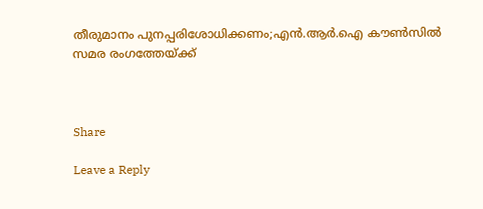തീരുമാനം പുനപ്പരിശോധിക്കണം;എന്‍.ആര്‍.ഐ കൗണ്‍സില്‍ സമര രംഗത്തേയ്ക്ക്



Share

Leave a Reply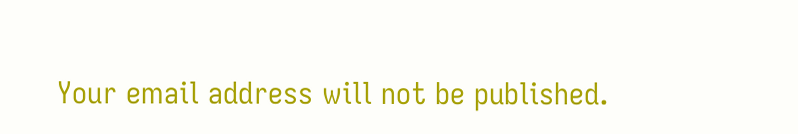Your email address will not be published.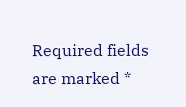Required fields are marked *